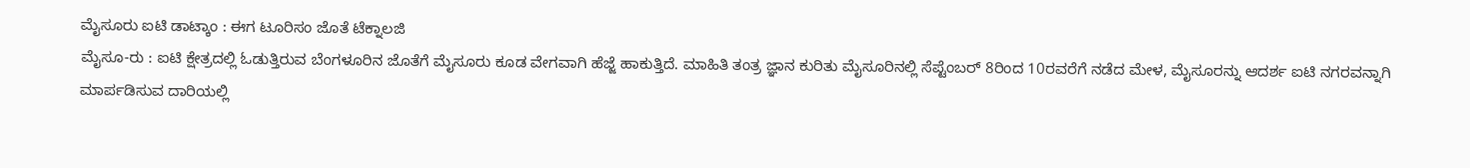ಮೈಸೂರು ಐಟಿ ಡಾಟ್ಕಾಂ : ಈಗ ಟೂರಿಸಂ ಜೊತೆ ಟೆಕ್ನಾಲಜಿ
ಮೈಸೂ-ರು : ಐಟಿ ಕ್ಷೇತ್ರದಲ್ಲಿ ಓಡುತ್ತಿರುವ ಬೆಂಗಳೂರಿನ ಜೊತೆಗೆ ಮೈಸೂರು ಕೂಡ ವೇಗವಾಗಿ ಹೆಜ್ಜೆ ಹಾಕುತ್ತಿದೆ. ಮಾಹಿತಿ ತಂತ್ರ ಜ್ಞಾನ ಕುರಿತು ಮೈಸೂರಿನಲ್ಲಿ ಸೆಪ್ಟೆಂಬರ್ 8ರಿಂದ 10ರವರೆಗೆ ನಡೆದ ಮೇಳ, ಮೈಸೂರನ್ನು ಆದರ್ಶ ಐಟಿ ನಗರವನ್ನಾಗಿ ಮಾರ್ಪಡಿಸುವ ದಾರಿಯಲ್ಲಿ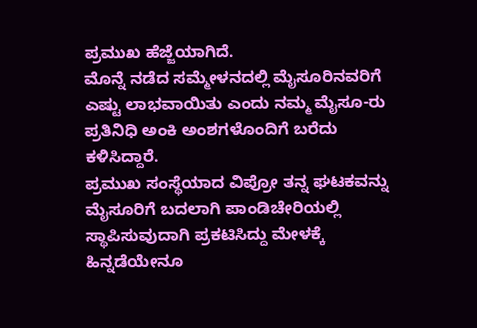ಪ್ರಮುಖ ಹೆಜ್ಜೆಯಾಗಿದೆ.
ಮೊನ್ನೆ ನಡೆದ ಸಮ್ಮೇಳನದಲ್ಲಿ ಮೈಸೂರಿನವರಿಗೆ ಎಷ್ಟು ಲಾಭವಾಯಿತು ಎಂದು ನಮ್ಮ ಮೈಸೂ-ರು ಪ್ರತಿನಿಧಿ ಅಂಕಿ ಅಂಶಗಳೊಂದಿಗೆ ಬರೆದು ಕಳಿಸಿದ್ದಾರೆ.
ಪ್ರಮುಖ ಸಂಸ್ಥೆಯಾದ ವಿಪ್ರೋ ತನ್ನ ಘಟಕವನ್ನು ಮೈಸೂರಿಗೆ ಬದಲಾಗಿ ಪಾಂಡಿಚೇರಿಯಲ್ಲಿ ಸ್ಥಾಪಿಸುವುದಾಗಿ ಪ್ರಕಟಿಸಿದ್ದು ಮೇಳಕ್ಕೆ ಹಿನ್ನಡೆಯೇನೂ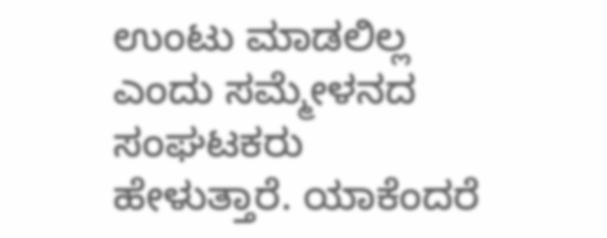ಉಂಟು ಮಾಡಲಿಲ್ಲ ಎಂದು ಸಮ್ಮೇಳನದ ಸಂಘಟಕರು ಹೇಳುತ್ತಾರೆ. ಯಾಕೆಂದರೆ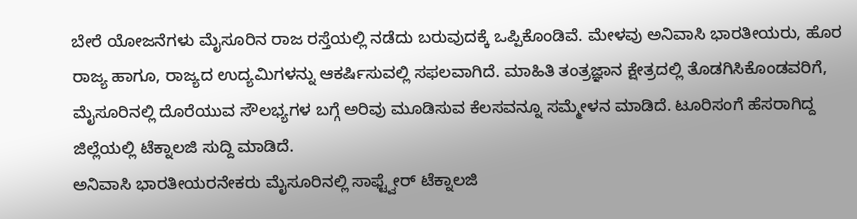ಬೇರೆ ಯೋಜನೆಗಳು ಮೈಸೂರಿನ ರಾಜ ರಸ್ತೆಯಲ್ಲಿ ನಡೆದು ಬರುವುದಕ್ಕೆ ಒಪ್ಪಿಕೊಂಡಿವೆ. ಮೇಳವು ಅನಿವಾಸಿ ಭಾರತೀಯರು, ಹೊರ ರಾಜ್ಯ ಹಾಗೂ, ರಾಜ್ಯದ ಉದ್ಯಮಿಗಳನ್ನು ಆಕರ್ಷಿಸುವಲ್ಲಿ ಸಫಲವಾಗಿದೆ. ಮಾಹಿತಿ ತಂತ್ರಜ್ಞಾನ ಕ್ಷೇತ್ರದಲ್ಲಿ ತೊಡಗಿಸಿಕೊಂಡವರಿಗೆ, ಮೈಸೂರಿನಲ್ಲಿ ದೊರೆಯುವ ಸೌಲಭ್ಯಗಳ ಬಗ್ಗೆ ಅರಿವು ಮೂಡಿಸುವ ಕೆಲಸವನ್ನೂ ಸಮ್ಮೇಳನ ಮಾಡಿದೆ. ಟೂರಿಸಂಗೆ ಹೆಸರಾಗಿದ್ದ ಜಿಲ್ಲೆಯಲ್ಲಿ ಟೆಕ್ನಾಲಜಿ ಸುದ್ದಿ ಮಾಡಿದೆ.
ಅನಿವಾಸಿ ಭಾರತೀಯರನೇಕರು ಮೈಸೂರಿನಲ್ಲಿ ಸಾಫ್ಟ್ವೇರ್ ಟೆಕ್ನಾಲಜಿ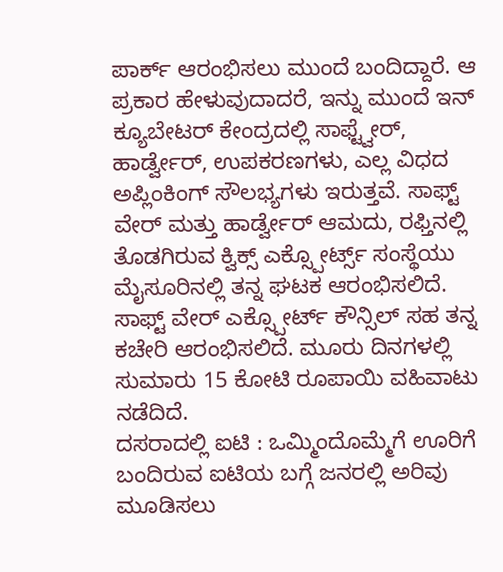ಪಾರ್ಕ್ ಆರಂಭಿಸಲು ಮುಂದೆ ಬಂದಿದ್ದಾರೆ. ಆ ಪ್ರಕಾರ ಹೇಳುವುದಾದರೆ, ಇನ್ನು ಮುಂದೆ ಇನ್ ಕ್ಯೂಬೇಟರ್ ಕೇಂದ್ರದಲ್ಲಿ ಸಾಫ್ಟ್ವೇರ್, ಹಾರ್ಡ್ವೇರ್, ಉಪಕರಣಗಳು, ಎಲ್ಲ ವಿಧದ ಅಪ್ಲಿಂಕಿಂಗ್ ಸೌಲಭ್ಯಗಳು ಇರುತ್ತವೆ. ಸಾಫ್ಟ್ ವೇರ್ ಮತ್ತು ಹಾರ್ಡ್ವೇರ್ ಆಮದು, ರಫ್ತಿನಲ್ಲಿ ತೊಡಗಿರುವ ಕ್ವಿಕ್ಸ್ ಎಕ್ಸ್ಪೋರ್ಟ್ಸ್ ಸಂಸ್ಥೆಯು ಮೈಸೂರಿನಲ್ಲಿ ತನ್ನ ಘಟಕ ಆರಂಭಿಸಲಿದೆ. ಸಾಫ್ಟ್ ವೇರ್ ಎಕ್ಸ್ಪೋರ್ಟ್ ಕೌನ್ಸಿಲ್ ಸಹ ತನ್ನ ಕಚೇರಿ ಆರಂಭಿಸಲಿದೆ. ಮೂರು ದಿನಗಳಲ್ಲಿ ಸುಮಾರು 15 ಕೋಟಿ ರೂಪಾಯಿ ವಹಿವಾಟು ನಡೆದಿದೆ.
ದಸರಾದಲ್ಲಿ ಐಟಿ : ಒಮ್ಮಿಂದೊಮ್ಮೆಗೆ ಊರಿಗೆ ಬಂದಿರುವ ಐಟಿಯ ಬಗ್ಗೆ ಜನರಲ್ಲಿ ಅರಿವು ಮೂಡಿಸಲು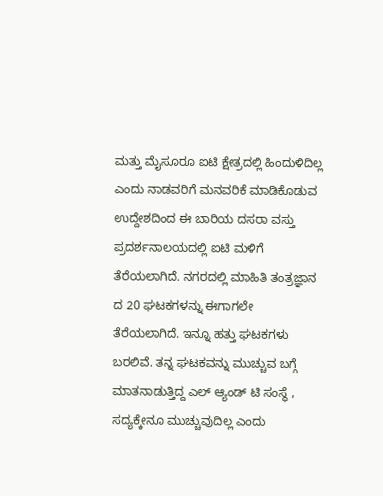ಮತ್ತು ಮೈಸೂರೂ ಐಟಿ ಕ್ಷೇತ್ರದಲ್ಲಿ ಹಿಂದುಳಿದಿಲ್ಲ ಎಂದು ನಾಡವರಿಗೆ ಮನವರಿಕೆ ಮಾಡಿಕೊಡುವ ಉದ್ದೇಶದಿಂದ ಈ ಬಾರಿಯ ದಸರಾ ವಸ್ತು ಪ್ರದರ್ಶನಾಲಯದಲ್ಲಿ ಐಟಿ ಮಳಿಗೆ ತೆರೆಯಲಾಗಿದೆ. ನಗರದಲ್ಲಿ ಮಾಹಿತಿ ತಂತ್ರಜ್ಞಾನ ದ 20 ಘಟಕಗಳನ್ನು ಈಗಾಗಲೇ ತೆರೆಯಲಾಗಿದೆ. ಇನ್ನೂ ಹತ್ತು ಘಟಕಗಳು ಬರಲಿವೆ. ತನ್ನ ಘಟಕವನ್ನು ಮುಚ್ಚುವ ಬಗ್ಗೆ ಮಾತನಾಡುತ್ತಿದ್ದ ಎಲ್ ಆ್ಯಂಡ್ ಟಿ ಸಂಸ್ಥೆ , ಸದ್ಯಕ್ಕೇನೂ ಮುಚ್ಚುವುದಿಲ್ಲ ಎಂದು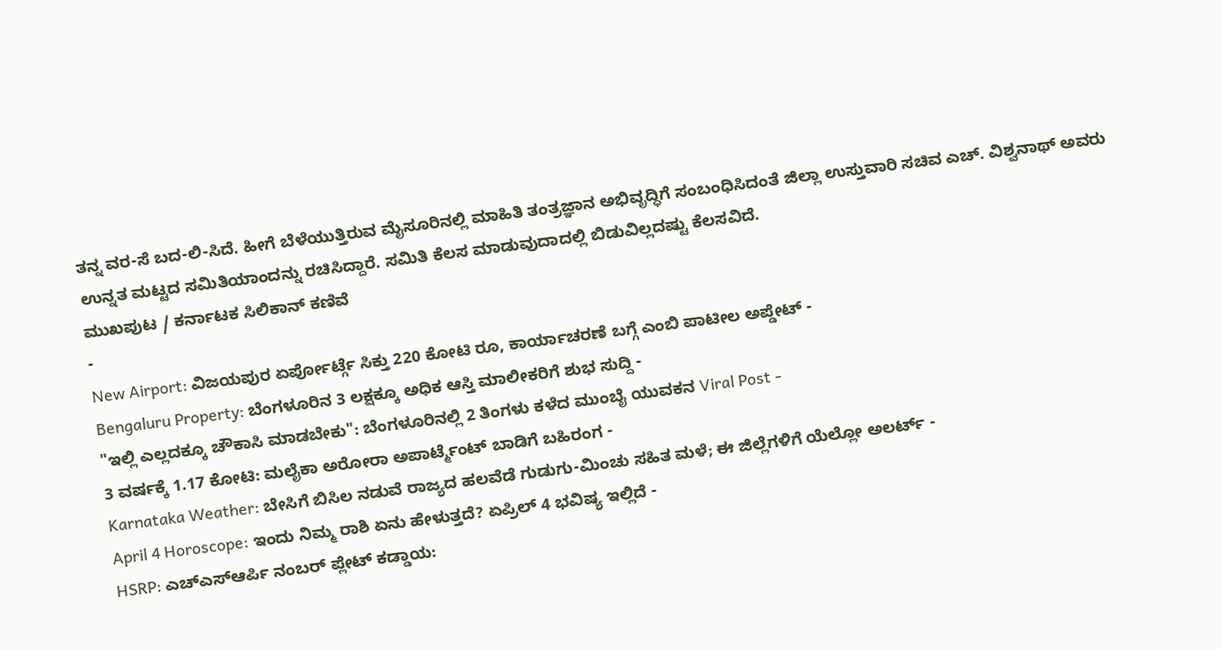ತನ್ನ ವರ-ಸೆ ಬದ-ಲಿ-ಸಿದೆ. ಹೀಗೆ ಬೆಳೆಯುತ್ತಿರುವ ಮೈಸೂರಿನಲ್ಲಿ ಮಾಹಿತಿ ತಂತ್ರಜ್ಞಾನ ಅಭಿವೃದ್ಧಿಗೆ ಸಂಬಂಧಿಸಿದಂತೆ ಜಿಲ್ಲಾ ಉಸ್ತುವಾರಿ ಸಚಿವ ಎಚ್. ವಿಶ್ವನಾಥ್ ಅವರು ಉನ್ನತ ಮಟ್ಟದ ಸಮಿತಿಯಾಂದನ್ನು ರಚಿಸಿದ್ದಾರೆ. ಸಮಿತಿ ಕೆಲಸ ಮಾಡುವುದಾದಲ್ಲಿ ಬಿಡುವಿಲ್ಲದಷ್ಟು ಕೆಲಸವಿದೆ.
ಮುಖಪುಟ / ಕರ್ನಾಟಕ ಸಿಲಿಕಾನ್ ಕಣಿವೆ
-
New Airport: ವಿಜಯಪುರ ಏರ್ಪೋರ್ಟ್ಗೆ ಸಿಕ್ತು 220 ಕೋಟಿ ರೂ, ಕಾರ್ಯಾಚರಣೆ ಬಗ್ಗೆ ಎಂಬಿ ಪಾಟೀಲ ಅಪ್ಡೇಟ್ -
Bengaluru Property: ಬೆಂಗಳೂರಿನ 3 ಲಕ್ಷಕ್ಕೂ ಅಧಿಕ ಆಸ್ತಿ ಮಾಲೀಕರಿಗೆ ಶುಭ ಸುದ್ದಿ -
"ಇಲ್ಲಿ ಎಲ್ಲದಕ್ಕೂ ಚೌಕಾಸಿ ಮಾಡಬೇಕು": ಬೆಂಗಳೂರಿನಲ್ಲಿ 2 ತಿಂಗಳು ಕಳೆದ ಮುಂಬೈ ಯುವಕನ Viral Post -
3 ವರ್ಷಕ್ಕೆ 1.17 ಕೋಟಿ: ಮಲೈಕಾ ಅರೋರಾ ಅಪಾರ್ಟ್ಮೆಂಟ್ ಬಾಡಿಗೆ ಬಹಿರಂಗ -
Karnataka Weather: ಬೇಸಿಗೆ ಬಿಸಿಲ ನಡುವೆ ರಾಜ್ಯದ ಹಲವೆಡೆ ಗುಡುಗು-ಮಿಂಚು ಸಹಿತ ಮಳೆ; ಈ ಜಿಲ್ಲೆಗಳಿಗೆ ಯೆಲ್ಲೋ ಅಲರ್ಟ್ -
April 4 Horoscope: ಇಂದು ನಿಮ್ಮ ರಾಶಿ ಏನು ಹೇಳುತ್ತದೆ? ಏಪ್ರಿಲ್ 4 ಭವಿಷ್ಯ ಇಲ್ಲಿದೆ -
HSRP: ಎಚ್ಎಸ್ಆರ್ಪಿ ನಂಬರ್ ಪ್ಲೇಟ್ ಕಡ್ಡಾಯ: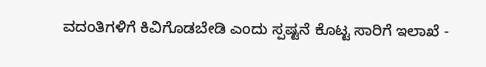ವದಂತಿಗಳಿಗೆ ಕಿವಿಗೊಡಬೇಡಿ ಎಂದು ಸ್ಪಷ್ಟನೆ ಕೊಟ್ಟ ಸಾರಿಗೆ ಇಲಾಖೆ -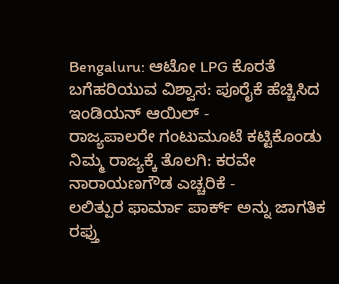Bengaluru: ಆಟೋ LPG ಕೊರತೆ ಬಗೆಹರಿಯುವ ವಿಶ್ವಾಸ: ಪೂರೈಕೆ ಹೆಚ್ಚಿಸಿದ ಇಂಡಿಯನ್ ಆಯಿಲ್ -
ರಾಜ್ಯಪಾಲರೇ ಗಂಟುಮೂಟೆ ಕಟ್ಟಿಕೊಂಡು ನಿಮ್ಮ ರಾಜ್ಯಕ್ಕೆ ತೊಲಗಿ: ಕರವೇ ನಾರಾಯಣಗೌಡ ಎಚ್ಚರಿಕೆ -
ಲಲಿತ್ಪುರ ಫಾರ್ಮಾ ಪಾರ್ಕ್ ಅನ್ನು ಜಾಗತಿಕ ರಫ್ತು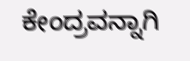ಕೇಂದ್ರವನ್ನಾಗಿ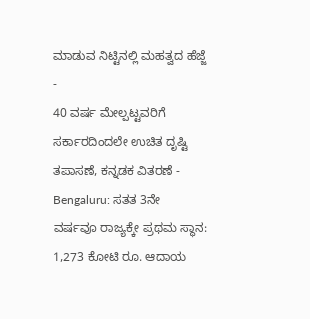ಮಾಡುವ ನಿಟ್ಟಿನಲ್ಲಿ ಮಹತ್ವದ ಹೆಜ್ಜೆ -
40 ವರ್ಷ ಮೇಲ್ಪಟ್ಟವರಿಗೆ ಸರ್ಕಾರದಿಂದಲೇ ಉಚಿತ ದೃಷ್ಟಿ ತಪಾಸಣೆ, ಕನ್ನಡಕ ವಿತರಣೆ -
Bengaluru: ಸತತ 3ನೇ ವರ್ಷವೂ ರಾಜ್ಯಕ್ಕೇ ಪ್ರಥಮ ಸ್ಥಾನ: 1,273 ಕೋಟಿ ರೂ. ಆದಾಯ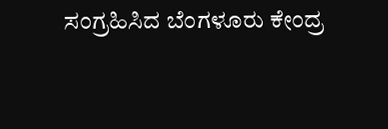ಸಂಗ್ರಹಿಸಿದ ಬೆಂಗಳೂರು ಕೇಂದ್ರ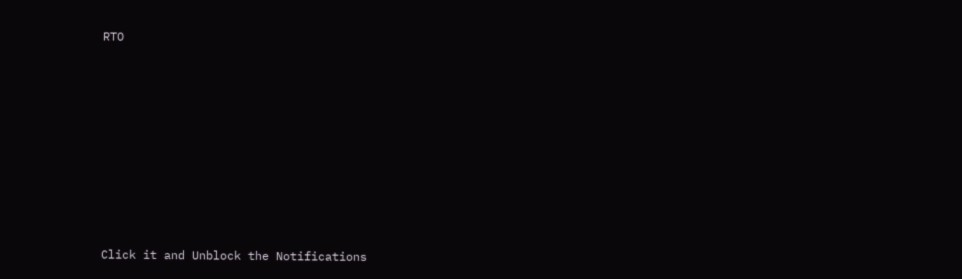RTO












Click it and Unblock the Notifications